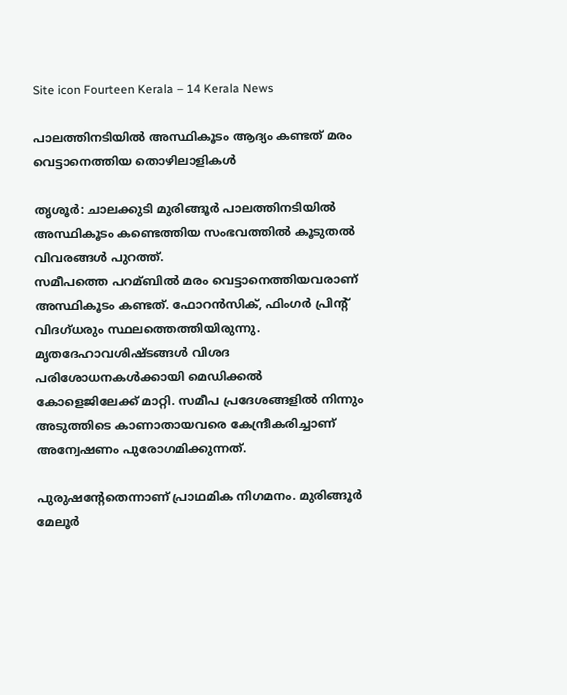Site icon Fourteen Kerala – 14 Kerala News

പാലത്തിനടിയില്‍ അസ്ഥികൂടം ആദ്യം കണ്ടത് മരം വെട്ടാനെത്തിയ തൊഴിലാളികള്‍

തൃശൂര്‍: ചാലക്കുടി മുരിങ്ങൂര്‍ പാലത്തിനടിയില്‍ അസ്ഥികൂടം കണ്ടെത്തിയ സംഭവത്തില്‍ കൂടുതല്‍ വിവരങ്ങള്‍ പുറത്ത്.
സമീപത്തെ പറമ്ബില്‍ മരം വെട്ടാനെത്തിയവരാണ് അസ്ഥികൂടം കണ്ടത്. ഫോറന്‍സിക്, ഫിംഗര്‍ പ്രിന്‍റ് വിദഗ്ധരും സ്ഥലത്തെത്തിയിരുന്നു. മൃതദേഹാവശിഷ്ടങ്ങള്‍ വിശദ പരിശോധനകള്‍ക്കായി മെഡിക്കല്‍ കോളെജിലേക്ക് മാറ്റി. സമീപ പ്രദേശങ്ങളില്‍ നിന്നും അടുത്തിടെ കാണാതായവരെ കേന്ദ്രീകരിച്ചാണ് അന്വേഷണം പുരോഗമിക്കുന്നത്.

പുരുഷന്‍റേതെന്നാണ് പ്രാഥമിക നിഗമനം. മുരിങ്ങൂര്‍ മേലൂര്‍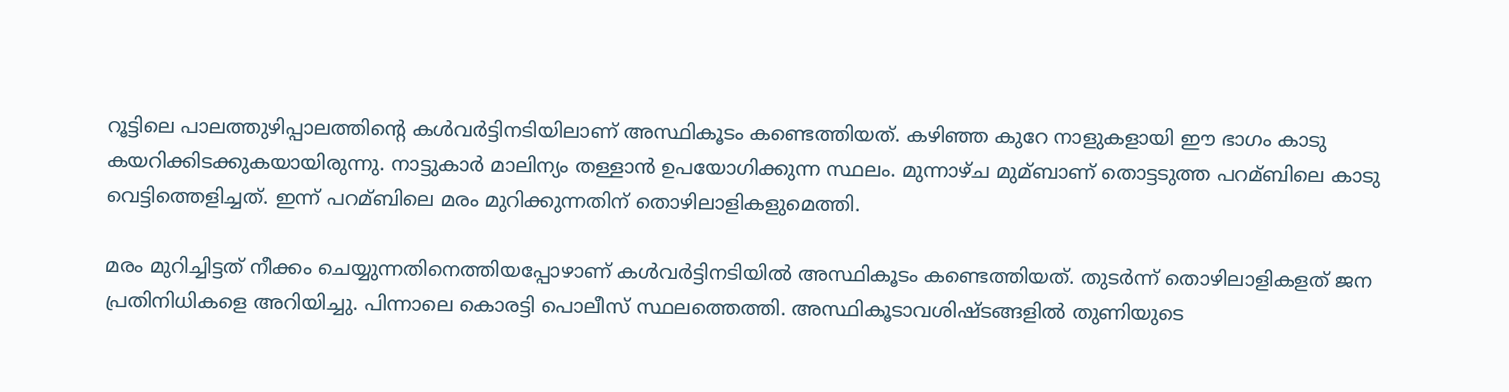റൂട്ടിലെ പാലത്തുഴിപ്പാലത്തിന്‍റെ കള്‍വര്‍ട്ടിനടിയിലാണ് അസ്ഥികൂടം കണ്ടെത്തിയത്. കഴിഞ്ഞ കുറേ നാളുകളായി ഈ ഭാഗം കാടു കയറിക്കിടക്കുകയായിരുന്നു. നാട്ടുകാര്‍ മാലിന്യം തള്ളാന്‍ ഉപയോഗിക്കുന്ന സ്ഥലം. മുന്നാഴ്ച മുമ്ബാണ് തൊട്ടടുത്ത പറമ്ബിലെ കാടു വെട്ടിത്തെളിച്ചത്. ഇന്ന് പറമ്ബിലെ മരം മുറിക്കുന്നതിന് തൊഴിലാളികളുമെത്തി.

മരം മുറിച്ചിട്ടത് നീക്കം ചെയ്യുന്നതിനെത്തിയപ്പോഴാണ് കള്‍വര്‍ട്ടിനടിയില്‍ അസ്ഥികൂടം കണ്ടെത്തിയത്. തുടര്‍ന്ന് തൊഴിലാളികളത് ജന പ്രതിനിധികളെ അറിയിച്ചു. പിന്നാലെ കൊരട്ടി പൊലീസ് സ്ഥലത്തെത്തി. അസ്ഥികൂടാവശിഷ്ടങ്ങളില്‍ തുണിയുടെ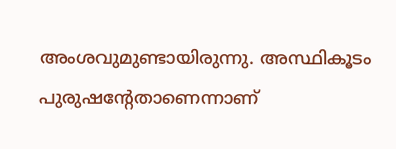അംശവുമുണ്ടായിരുന്നു. അസ്ഥികൂടം പുരുഷന്‍റേതാണെന്നാണ്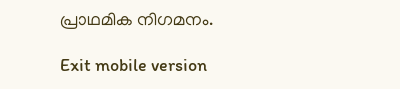പ്രാഥമിക നിഗമനം.

Exit mobile version